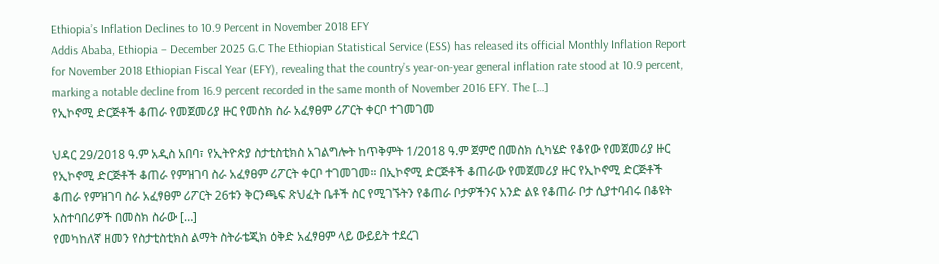Ethiopia’s Inflation Declines to 10.9 Percent in November 2018 EFY
Addis Ababa, Ethiopia – December 2025 G.C The Ethiopian Statistical Service (ESS) has released its official Monthly Inflation Report for November 2018 Ethiopian Fiscal Year (EFY), revealing that the country’s year-on-year general inflation rate stood at 10.9 percent, marking a notable decline from 16.9 percent recorded in the same month of November 2016 EFY. The […]
የኢኮኖሚ ድርጅቶች ቆጠራ የመጀመሪያ ዙር የመስክ ስራ አፈፃፀም ሪፖርት ቀርቦ ተገመገመ

ህዳር 29/2018 ዓ.ም አዲስ አበባ፣ የኢትዮጵያ ስታቲስቲክስ አገልግሎት ከጥቅምት 1/2018 ዓ.ም ጀምሮ በመስክ ሲካሄድ የቆየው የመጀመሪያ ዙር የኢኮኖሚ ድርጅቶች ቆጠራ የምዝገባ ስራ አፈፃፀም ሪፖርት ቀርቦ ተገመገመ። በኢኮኖሚ ድርጅቶች ቆጠራው የመጀመሪያ ዙር የኢኮኖሚ ድርጅቶች ቆጠራ የምዝገባ ስራ አፈፃፀም ሪፖርት 26ቱን ቅርንጫፍ ጽህፈት ቤቶች ስር የሚገኙትን የቆጠራ ቦታዎችንና አንድ ልዩ የቆጠራ ቦታ ሲያተባብሩ በቆዩት አስተባበሪዎች በመስክ ስራው […]
የመካከለኛ ዘመን የስታቲስቲክስ ልማት ስትራቴጂክ ዕቅድ አፈፃፀም ላይ ውይይት ተደረገ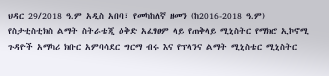ህዳር 29/2018 ዓ.ም አዲስ አበባ፣ የመካከለኛ ዘመን (ከ2016-2018 ዓ.ም) የስታቲስቲክስ ልማት ስትራቴጂ ዕቅድ አፈፃፀም ላይ የጠቅላይ ሚኒስትር የማክሮ ኢኮኖሚ ጉዳዮች አማካሪ ክቡር አምባሳደር ግርማ ብሩ እና የፕላንና ልማት ሚኒስቴር ሚኒስትር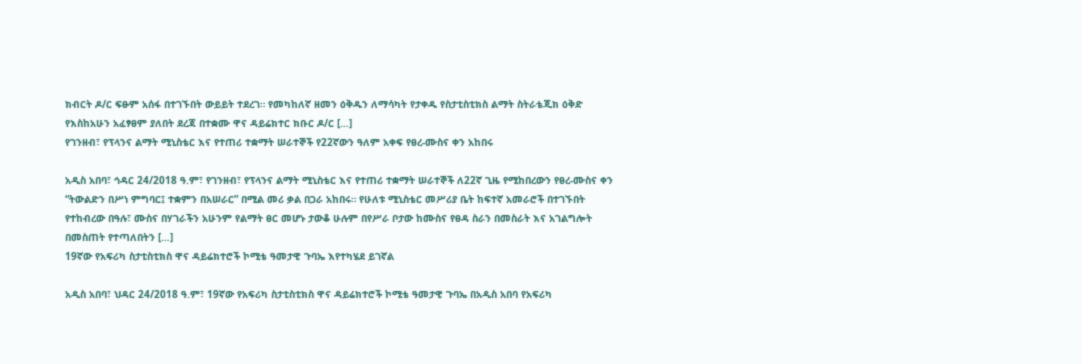ክብርት ዶ/ር ፍፁም አሰፋ በተገኙበት ውይይት ተደረገ። የመካከለኛ ዘመን ዕቅዱን ለማሳካት የታቀዱ የስታቲስቲክስ ልማት ስትራቴጂክ ዕቅድ የእስከአሁን አፈፃፀም ያለበት ደረጃ በተቋሙ ዋና ዳይሬክተር ክቡር ዶ/ር […]
የገንዘብ፣ የፕላንና ልማት ሚኒስቴር እና የተጠሪ ተቋማት ሠራተኞች የ22ኛውን ዓለም አቀፍ የፀረ-ሙስና ቀን አከበሩ

አዲስ አበባ፣ ኅዳር 24/2018 ዓ.ም፣ የገንዘብ፣ የፕላንና ልማት ሚኒስቴር እና የተጠሪ ተቋማት ሠራተኞች ለ22ኛ ጊዜ የሚከበረውን የፀረ-ሙስና ቀን “ትውልድን በሥነ ምግባር፤ ተቋምን በአሠራር” በሚል መሪ ቃል በጋራ አከበሩ። የሁለቱ ሚኒስቴር መሥሪያ ቤት ከፍተኛ አመራሮች በተገኙበት የተከብረው በዓሉ፣ ሙስና በሃገራችን አሁንም የልማት ፀር መሆኑ ታውቆ ሁሉም በየሥራ ቦታው ከሙስና የፀዳ ስራን በመስራት እና አገልግሎት በመስጠት የተጣለበትን […]
19ኛው የአፍሪካ ስታቲስቲክስ ዋና ዳይሬክተሮች ኮሚቴ ዓመታዊ ጉባኤ እየተካሄደ ይገኛል

አዲስ አበባ፣ ህዳር 24/2018 ዓ.ም፣ 19ኛው የአፍሪካ ስታቲስቲክስ ዋና ዳይሬክተሮች ኮሚቴ ዓመታዊ ጉባኤ በአዲስ አበባ የአፍሪካ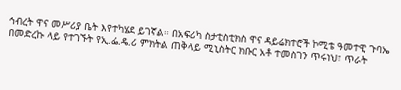ኅብረት ዋና መሥሪያ ቤት እየተካሄደ ይገኛል። በአፍሪካ ስታቲስቲክስ ዋና ዳይሬክተሮች ኮሚቴ ዓመተዊ ጉባኤ በመድረኩ ላይ የተገኙት የኢ.ፌ.ዴ.ሪ ምክትል ጠቅላይ ሚኒስትር ክቡር አቶ ተመስገን ጥሩነህ፣ ጥራት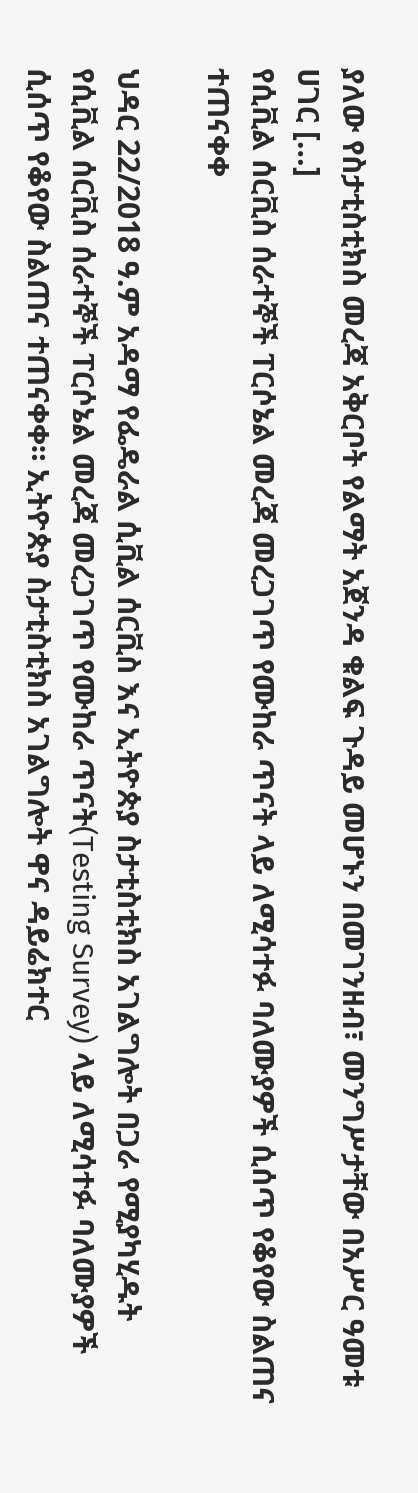ያለው የስታቲስቲክስ መረጃ አቅርቦት የልማት አጀንዳ ቁልፍ ጉዳይ መሆኑን በመገንዘብ፣ መንግሥታቸው በአሥር ዓመቱ ሀገር […]
የሲቪል ሰርቪስ ሰራተኞች ፐርሶኔል መረጃ መረጋገጥ የሙከራ ጥናት ላይ ለሚሳተፉ ባለሙያዎች ሲሰጥ የቆየው ስልጠና ተጠናቀቀ

ህዳር 22/2018 ዓ.ም አዳማ የፌዴራል ሲቪል ሰርቪስ እና ኢትዮጵያ ስታቲስቲክስ አገልግሎት በጋራ የሚያካሂዱት የሲቪል ሰርቪስ ሰራተኞች ፐርሶኔል መረጃ መረጋገጥ የሙከራ ጥናት(Testing Survey) ላይ ለሚሳተፉ ባለሙያዎች ሲሰጥ የቆየው ስልጠና ተጠናቀቀ። ኢትዮጵያ ስታቲስቲክስ አገልግሎት ዋና ዳይሬክተር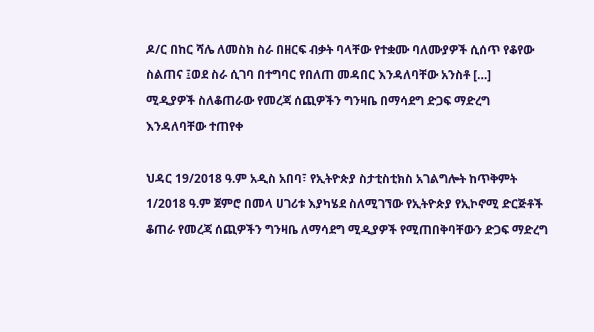ዶ/ር በከር ሻሌ ለመስክ ስራ በዘርፍ ብቃት ባላቸው የተቋሙ ባለሙያዎች ሲሰጥ የቆየው ስልጠና ፤ወደ ስራ ሲገባ በተግባር የበለጠ መዳበር እንዳለባቸው አንስቶ […]
ሚዲያዎች ስለቆጠራው የመረጃ ሰጪዎችን ግንዛቤ በማሳደግ ድጋፍ ማድረግ እንዳለባቸው ተጠየቀ

ህዳር 19/2018 ዓ.ም አዲስ አበባ፣ የኢትዮጵያ ስታቲስቲክስ አገልግሎት ከጥቅምት 1/2018 ዓ.ም ጀምሮ በመላ ሀገሪቱ እያካሄደ ስለሚገኘው የኢትዮጵያ የኢኮኖሚ ድርጅቶች ቆጠራ የመረጃ ሰጪዎችን ግንዛቤ ለማሳደግ ሚዲያዎች የሚጠበቅባቸውን ድጋፍ ማድረግ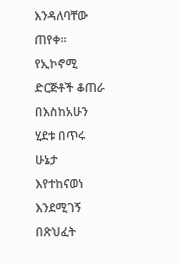እንዳለባቸው ጠየቀ። የኢኮኖሚ ድርጅቶች ቆጠራ በእስከአሁን ሂደቱ በጥሩ ሁኔታ እየተከናወነ እንደሚገኝ በጽህፈት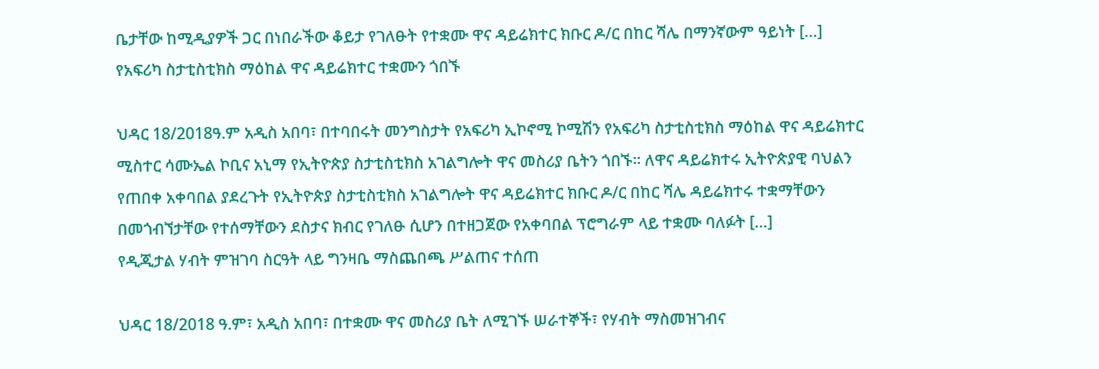ቤታቸው ከሚዲያዎች ጋር በነበራችው ቆይታ የገለፁት የተቋሙ ዋና ዳይሬክተር ክቡር ዶ/ር በከር ሻሌ በማንኛውም ዓይነት […]
የአፍሪካ ስታቲስቲክስ ማዕከል ዋና ዳይሬክተር ተቋሙን ጎበኙ

ህዳር 18/2018ዓ.ም አዲስ አበባ፣ በተባበሩት መንግስታት የአፍሪካ ኢኮኖሚ ኮሚሽን የአፍሪካ ስታቲስቲክስ ማዕከል ዋና ዳይሬክተር ሚስተር ሳሙኤል ኮቢና አኒማ የኢትዮጵያ ስታቲስቲክስ አገልግሎት ዋና መስሪያ ቤትን ጎበኙ። ለዋና ዳይሬክተሩ ኢትዮጵያዊ ባህልን የጠበቀ አቀባበል ያደረጉት የኢትዮጵያ ስታቲስቲክስ አገልግሎት ዋና ዳይሬክተር ክቡር ዶ/ር በከር ሻሌ ዳይሬክተሩ ተቋማቸውን በመጎብኘታቸው የተሰማቸውን ደስታና ክብር የገለፁ ሲሆን በተዘጋጀው የአቀባበል ፕሮግራም ላይ ተቋሙ ባለፉት […]
የዲጂታል ሃብት ምዝገባ ስርዓት ላይ ግንዛቤ ማስጨበጫ ሥልጠና ተሰጠ

ህዳር 18/2018 ዓ.ም፣ አዲስ አበባ፣ በተቋሙ ዋና መስሪያ ቤት ለሚገኙ ሠራተኞች፣ የሃብት ማስመዝገብና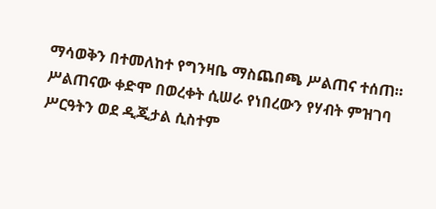ማሳወቅን በተመለከተ የግንዛቤ ማስጨበጫ ሥልጠና ተሰጠ። ሥልጠናው ቀድሞ በወረቀት ሲሠራ የነበረውን የሃብት ምዝገባ ሥርዓትን ወደ ዲጂታል ሲስተም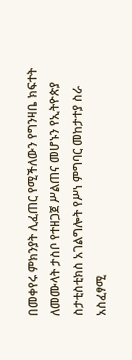በመቀየሩ ምክንያት ሊፈጠር የሚችለውን የግንዛቤ ክፍተት ለመሙላት ታስቦ የተዘጋጀ ሥልጠና መሆኑን የኢትዮጵያ ስታቲስቲክስ አገልግሎት የሥነ ምግባር መከታተያ ስራ አስፈፃሚ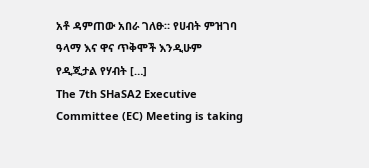አቶ ዳምጠው አበራ ገለፁ። የሀብት ምዝገባ ዓላማ እና ዋና ጥቅሞች እንዲሁም የዲጂታል የሃብት […]
The 7th SHaSA2 Executive Committee (EC) Meeting is taking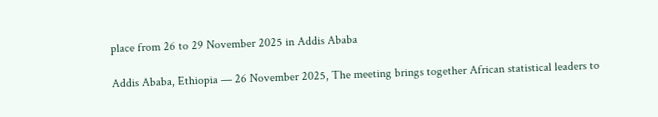place from 26 to 29 November 2025 in Addis Ababa

Addis Ababa, Ethiopia — 26 November 2025, The meeting brings together African statistical leaders to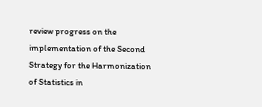review progress on the implementation of the Second Strategy for the Harmonization of Statistics in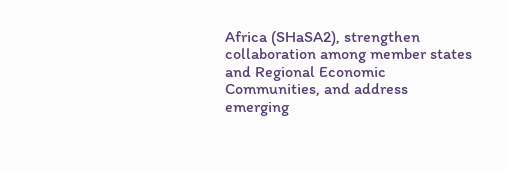Africa (SHaSA2), strengthen collaboration among member states and Regional Economic Communities, and address emerging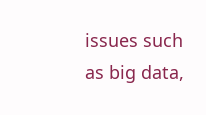issues such as big data,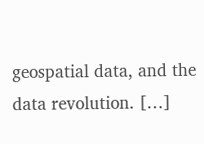geospatial data, and the data revolution. […]